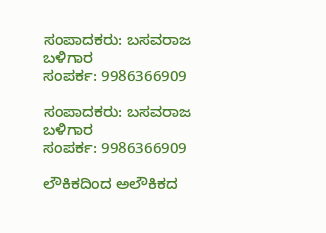ಸಂಪಾದಕರು: ಬಸವರಾಜ ಬಳಿಗಾರ
ಸಂಪರ್ಕ: 9986366909

ಸಂಪಾದಕರು: ಬಸವರಾಜ ಬಳಿಗಾರ
ಸಂಪರ್ಕ: 9986366909

ಲೌಕಿಕದಿಂದ ಅಲೌಕಿಕದ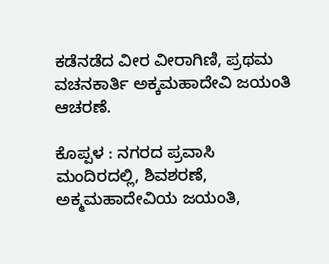ಕಡೆನಡೆದ ವೀರ ವೀರಾಗಿಣಿ, ಪ್ರಥಮ ವಚನಕಾರ್ತಿ ಅಕ್ಕಮಹಾದೇವಿ ಜಯಂತಿ ಆಚರಣೆ.

ಕೊಪ್ಪಳ : ನಗರದ ಪ್ರವಾಸಿ ಮಂದಿರದಲ್ಲಿ, ಶಿವಶರಣೆ, ಅಕ್ಮಮಹಾದೇವಿಯ ಜಯಂತಿ,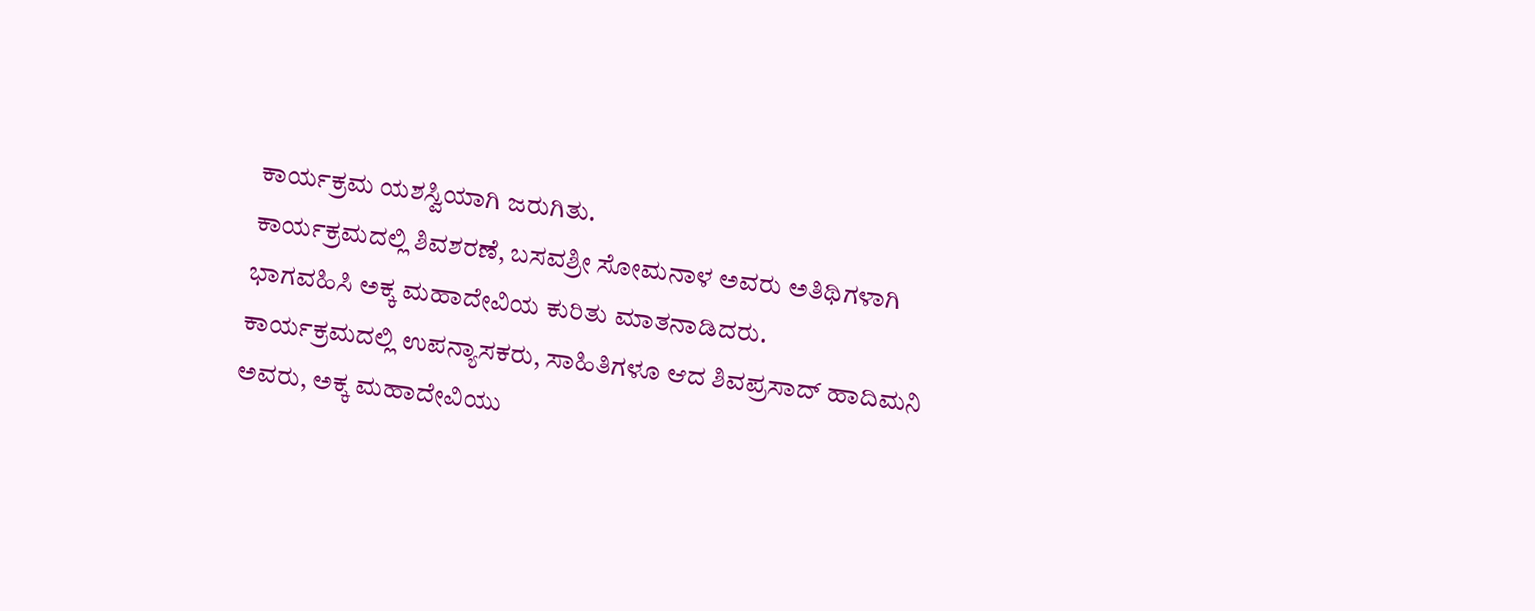ಕಾರ್ಯಕ್ರಮ ಯಶಸ್ವಿಯಾಗಿ ಜರುಗಿತು.
ಕಾರ್ಯಕ್ರಮದಲ್ಲಿ ಶಿವಶರಣೆ, ಬಸವಶ್ರೀ ಸೋಮನಾಳ ಅವರು ಅತಿಥಿಗಳಾಗಿ ಭಾಗವಹಿಸಿ ಅಕ್ಕ ಮಹಾದೇವಿಯ ಕುರಿತು ಮಾತನಾಡಿದರು.
ಕಾರ್ಯಕ್ರಮದಲ್ಲಿ ಉಪನ್ಯಾಸಕರು, ಸಾಹಿತಿಗಳೂ ಆದ ಶಿವಪ್ರಸಾದ್ ಹಾದಿಮನಿ ಅವರು, ಅಕ್ಕ ಮಹಾದೇವಿಯು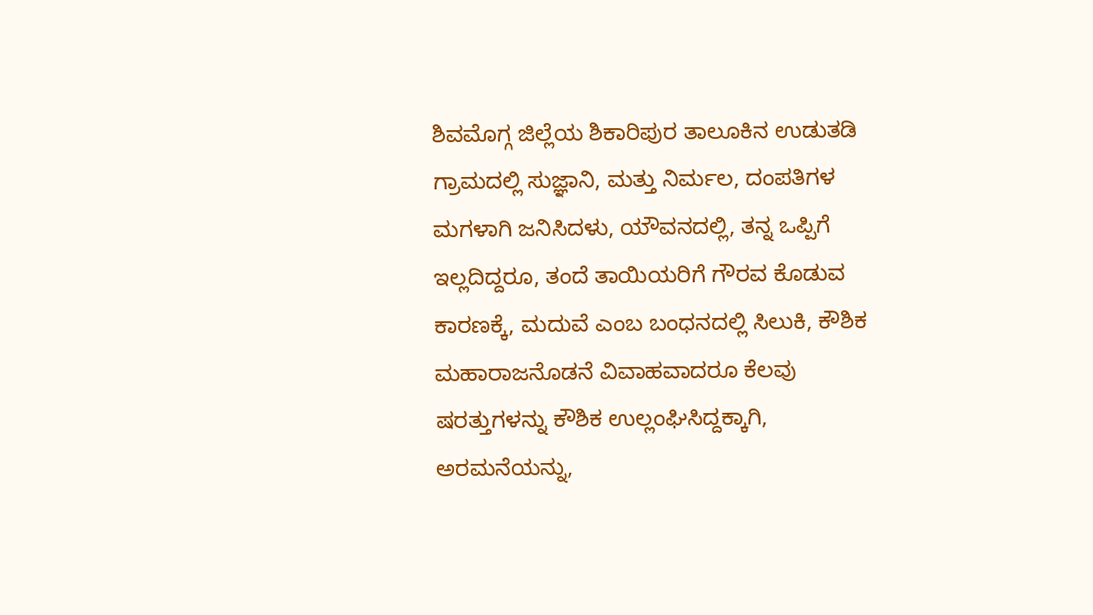ಶಿವಮೊಗ್ಗ ಜಿಲ್ಲೆಯ ಶಿಕಾರಿಪುರ ತಾಲೂಕಿನ ಉಡುತಡಿ ಗ್ರಾಮದಲ್ಲಿ ಸುಜ್ಞಾನಿ, ಮತ್ತು ನಿರ್ಮಲ, ದಂಪತಿಗಳ ಮಗಳಾಗಿ ಜನಿಸಿದಳು, ಯೌವನದಲ್ಲಿ, ತನ್ನ ಒಪ್ಪಿಗೆ ಇಲ್ಲದಿದ್ದರೂ, ತಂದೆ ತಾಯಿಯರಿಗೆ ಗೌರವ ಕೊಡುವ ಕಾರಣಕ್ಕೆ, ಮದುವೆ ಎಂಬ ಬಂಧನದಲ್ಲಿ ಸಿಲುಕಿ, ಕೌಶಿಕ ಮಹಾರಾಜನೊಡನೆ ವಿವಾಹವಾದರೂ ಕೆಲವು ಷರತ್ತುಗಳನ್ನು ಕೌಶಿಕ ಉಲ್ಲಂಘಿಸಿದ್ದಕ್ಕಾಗಿ, ಅರಮನೆಯನ್ನು,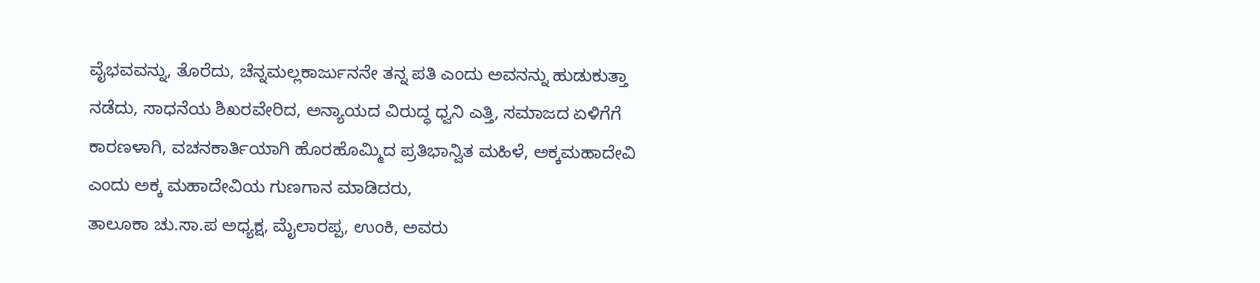ವೈಭವವನ್ನು, ತೊರೆದು, ಚೆನ್ನಮಲ್ಲಕಾರ್ಜುನನೇ ತನ್ನ ಪತಿ ಎಂದು ಅವನನ್ನು ಹುಡುಕುತ್ತಾ ನಡೆದು, ಸಾಧನೆಯ ಶಿಖರವೇರಿದ, ಅನ್ಯಾಯದ ವಿರುದ್ಧ ಧ್ವನಿ ಎತ್ತಿ, ಸಮಾಜದ ಏಳಿಗೆಗೆ ಕಾರಣಳಾಗಿ, ವಚನಕಾರ್ತಿಯಾಗಿ ಹೊರಹೊಮ್ಮಿದ ಪ್ರತಿಭಾನ್ವಿತ ಮಹಿಳೆ, ಅಕ್ಕಮಹಾದೇವಿ ಎಂದು ಅಕ್ಕ ಮಹಾದೇವಿಯ ಗುಣಗಾನ ಮಾಡಿದರು,
ತಾಲೂಕಾ ಚು.ಸಾ.ಪ ಅಧ್ಯಕ್ಷ, ಮೈಲಾರಪ್ಪ, ಉಂಕಿ, ಅವರು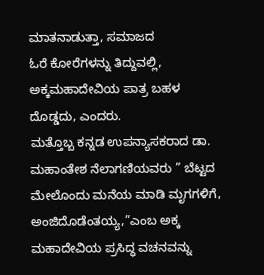ಮಾತನಾಡುತ್ತಾ, ಸಮಾಜದ
ಓರೆ ಕೋರೆಗಳನ್ನು ತಿದ್ದುವಲ್ಲಿ, ಅಕ್ಕಮಹಾದೇವಿಯ ಪಾತ್ರ ಬಹಳ ದೊಡ್ಡದು, ಎಂದರು.
ಮತ್ತೊಬ್ಬ ಕನ್ನಡ ಉಪನ್ಯಾಸಕರಾದ ಡಾ. ಮಹಾಂತೇಶ ನೆಲಾಗಣಿಯವರು ” ಬೆಟ್ಟದ ಮೇಲೊಂದು ಮನೆಯ ಮಾಡಿ ಮೃಗಗಳಿಗೆ, ಅಂಜಿದೊಡೆಂತಯ್ಯ,”ಎಂಬ ಅಕ್ಕ ಮಹಾದೇವಿಯ ಪ್ರಸಿದ್ಧ ವಚನವನ್ನು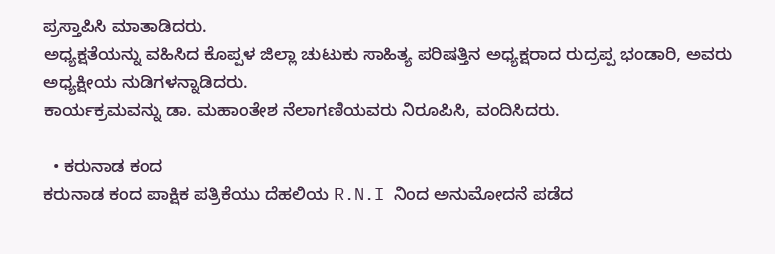ಪ್ರಸ್ತಾಪಿಸಿ ಮಾತಾಡಿದರು.
ಅಧ್ಯಕ್ಷತೆಯನ್ನು ವಹಿಸಿದ ಕೊಪ್ಪಳ ಜಿಲ್ಲಾ ಚುಟುಕು ಸಾಹಿತ್ಯ ಪರಿಷತ್ತಿನ ಅಧ್ಯಕ್ಷರಾದ ರುದ್ರಪ್ಪ ಭಂಡಾರಿ, ಅವರು ಅಧ್ಯಕ್ಷೀಯ ನುಡಿಗಳನ್ನಾಡಿದರು.
ಕಾರ್ಯಕ್ರಮವನ್ನು ಡಾ. ಮಹಾಂತೇಶ ನೆಲಾಗಣಿಯವರು ನಿರೂಪಿಸಿ, ವಂದಿಸಿದರು.

  • ಕರುನಾಡ ಕಂದ
ಕರುನಾಡ ಕಂದ ಪಾಕ್ಷಿಕ ಪತ್ರಿಕೆಯು ದೆಹಲಿಯ R.N.I ನಿಂದ ಅನುಮೋದನೆ ಪಡೆದ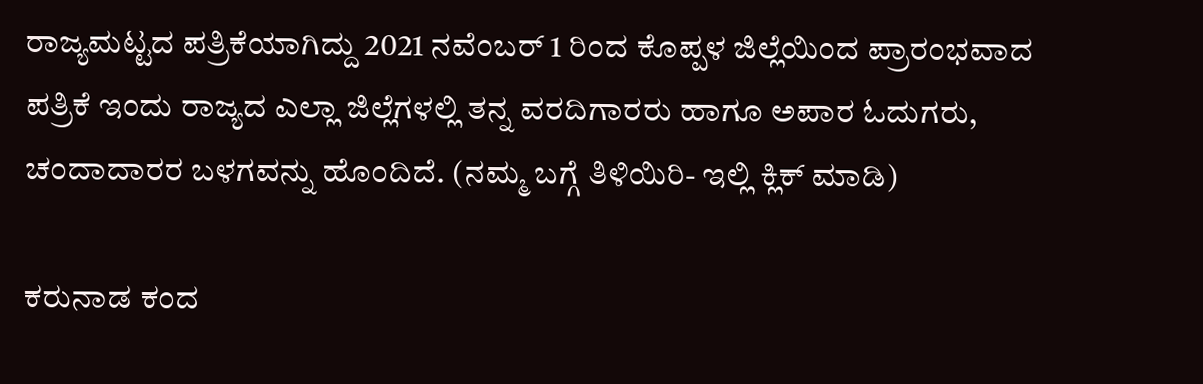ರಾಜ್ಯಮಟ್ಟದ ಪತ್ರಿಕೆಯಾಗಿದ್ದು 2021 ನವೆಂಬರ್ 1 ರಿಂದ ಕೊಪ್ಪಳ ಜಿಲ್ಲೆಯಿಂದ ಪ್ರಾರಂಭವಾದ ಪತ್ರಿಕೆ ಇಂದು ರಾಜ್ಯದ ಎಲ್ಲಾ ಜಿಲ್ಲೆಗಳಲ್ಲಿ ತನ್ನ ವರದಿಗಾರರು ಹಾಗೂ ಅಪಾರ ಓದುಗರು, ಚಂದಾದಾರರ ಬಳಗವನ್ನು ಹೊಂದಿದೆ. (ನಮ್ಮ ಬಗ್ಗೆ ತಿಳಿಯಿರಿ- ಇಲ್ಲಿ ಕ್ಲಿಕ್‌ ಮಾಡಿ)

ಕರುನಾಡ ಕಂದ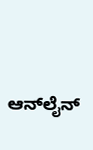ಆನ್‌ಲೈನ್‌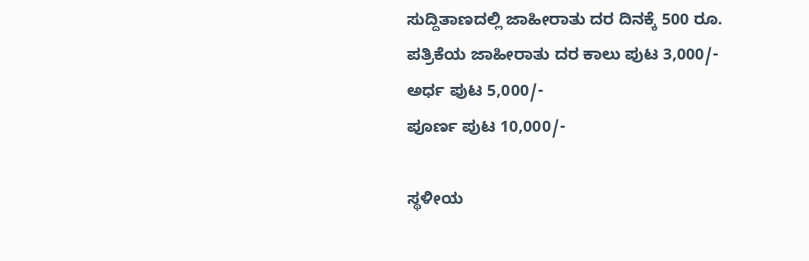ಸುದ್ದಿತಾಣದಲ್ಲಿ ಜಾಹೀರಾತು ದರ ದಿನಕ್ಕೆ 500 ರೂ.
ಪತ್ರಿಕೆಯ ಜಾಹೀರಾತು ದರ ಕಾಲು ಪುಟ 3,000/-
ಅರ್ಧ ಪುಟ 5,000/-
ಪೂರ್ಣ ಪುಟ 10,000/-

ಸ್ಥಳೀಯ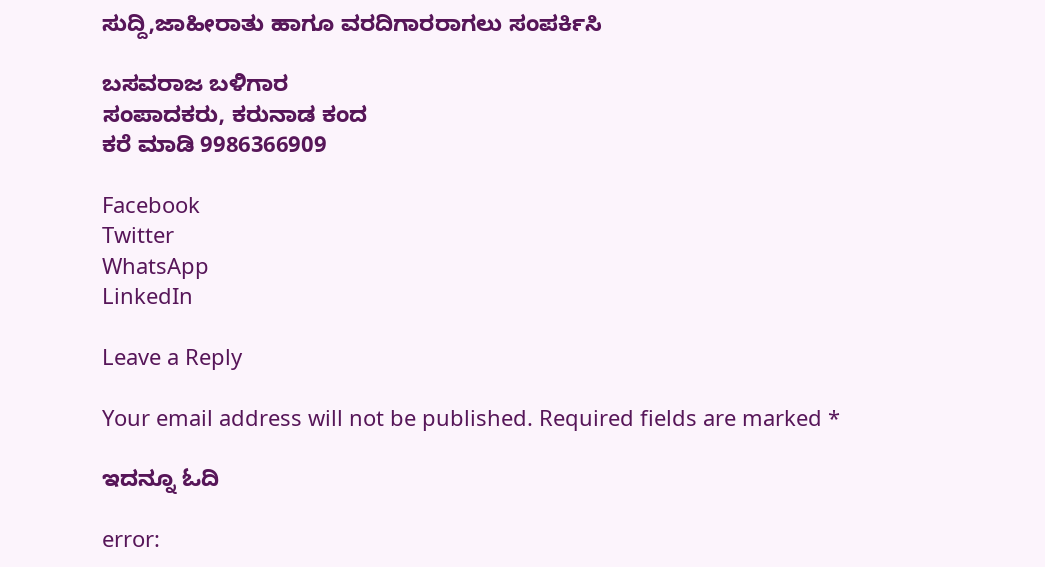ಸುದ್ದಿ,ಜಾಹೀರಾತು ಹಾಗೂ ವರದಿಗಾರರಾಗಲು ಸಂಪರ್ಕಿಸಿ

ಬಸವರಾಜ ಬಳಿಗಾರ
ಸಂಪಾದಕರು, ಕರುನಾಡ ಕಂದ
ಕರೆ ಮಾಡಿ 9986366909

Facebook
Twitter
WhatsApp
LinkedIn

Leave a Reply

Your email address will not be published. Required fields are marked *

ಇದನ್ನೂ ಓದಿ

error: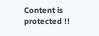Content is protected !!